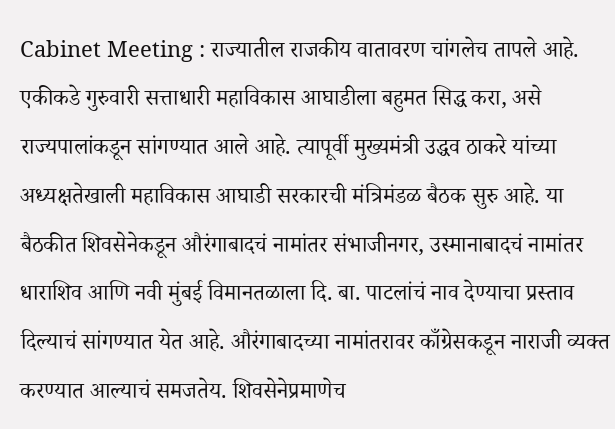Cabinet Meeting : राज्यातील राजकीय वातावरण चांगलेच तापले आहे. एकीकडे गुरुवारी सत्ताधारी महाविकास आघाडीला बहुमत सिद्ध करा, असे राज्यपालांकडून सांगण्यात आले आहे. त्यापूर्वी मुख्यमंत्री उद्धव ठाकरे यांच्या अध्यक्षतेखाली महाविकास आघाडी सरकारची मंत्रिमंडळ बैठक सुरु आहे. या बैठकीत शिवसेनेकडून औरंगाबादचं नामांतर संभाजीनगर, उस्मानाबादचं नामांतर धाराशिव आणि नवी मुंबई विमानतळाला दि. बा. पाटलांचं नाव देण्याचा प्रस्ताव दिल्याचं सांगण्यात येत आहे. औरंगाबादच्या नामांतरावर काँग्रेसकडून नाराजी व्यक्त करण्यात आल्याचं समजतेय. शिवसेनेप्रमाणेच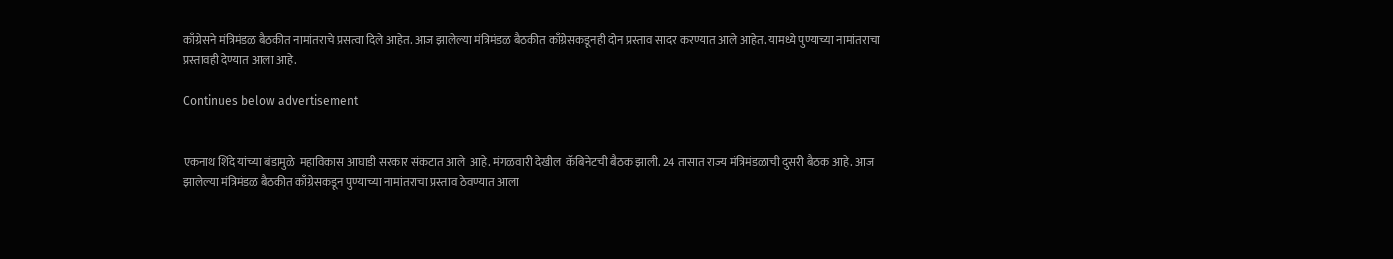काँग्रेसने मंत्रिमंडळ बैठकीत नामांतराचे प्रसत्वा दिले आहेत. आज झालेल्या मंत्रिमंडळ बैठकीत काँग्रेसकडूनही दोन प्रस्ताव सादर करण्यात आले आहेत. यामध्ये पुण्याच्या नामांतराचा प्रस्तावही देण्यात आला आहे.

Continues below advertisement


एकनाथ शिंदे यांच्या बंडामुळे  महाविकास आघाडी सरकार संकटात आले  आहे. मंगळवारी देखील  कॅबिनेटची बैठक झाली. 24 तासात राज्य मंत्रिमंडळाची दुसरी बैठक आहे. आज झालेल्या मंत्रिमंडळ बैठकीत काँग्रेसकडून पुण्याच्या नामांतराचा प्रस्ताव ठेवण्यात आला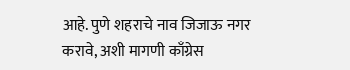आहे. पुणे शहराचे नाव जिजाऊ नगर करावे, अशी मागणी काँग्रेस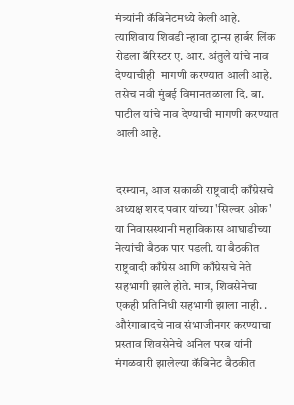मंत्र्यांनी कॅबिनेटमध्ये केली आहे. त्याशिवाय शिवडी न्हावा ट्रान्स हार्बर लिंक रोडला बॅरिस्टर ए. आर. अंतुले यांचे नाव देण्याचीही  मागणी करण्यात आली आहे. तसेच नवी मुंबई विमानतळाला दि. बा. पाटील यांचे नाव देण्याची मागणी करण्यात आली आहे.


दरम्यान, आज सकाळी राष्ट्रवादी काँग्रेसचे अध्यक्ष शरद पवार यांच्या 'सिल्वर ओक' या निवासस्थानी महाविकास आघाडीच्या नेत्यांची बैठक पार पडली. या बैठकीत राष्ट्रवादी काँग्रेस आणि काँग्रेसचे नेते सहभागी झाले होते. मात्र, शिवसेनेचा एकही प्रतिनिधी सहभागी झाला नाही. . औरंगाबादचे नाव संभाजीनगर करण्याचा प्रस्ताव शिवसेनेचे अनिल परब यांनी मंगळवारी झालेल्या कॅबिनेट बैठकीत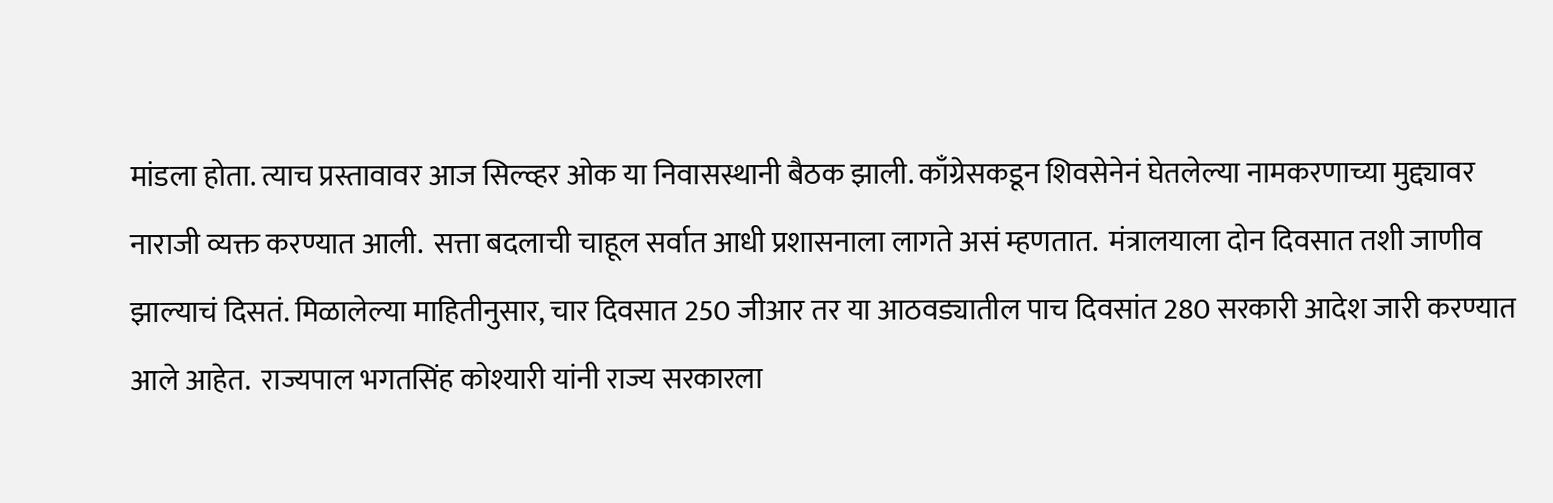मांडला होता. त्याच प्रस्तावावर आज सिल्व्हर ओक या निवासस्थानी बैठक झाली. काँग्रेसकडून शिवसेनेनं घेतलेल्या नामकरणाच्या मुद्द्यावर नाराजी व्यक्त करण्यात आली.  सत्ता बदलाची चाहूल सर्वात आधी प्रशासनाला लागते असं म्हणतात.  मंत्रालयाला दोन दिवसात तशी जाणीव झाल्याचं दिसतं. मिळालेल्या माहितीनुसार, चार दिवसात 250 जीआर तर या आठवड्यातील पाच दिवसांत 280 सरकारी आदेश जारी करण्यात आले आहेत.  राज्यपाल भगतसिंह कोश्यारी यांनी राज्य सरकारला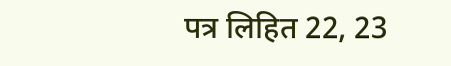पत्र लिहित 22, 23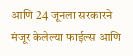आणि 24 जूनला सरकारने मंजूर केलेल्या फाईल्स आणि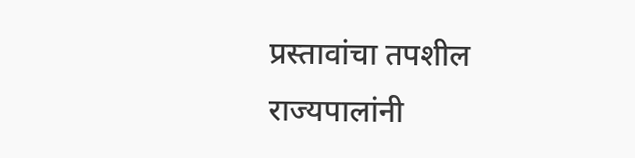प्रस्तावांचा तपशील राज्यपालांनी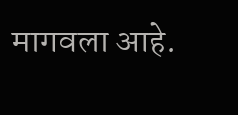मागवला आहे.